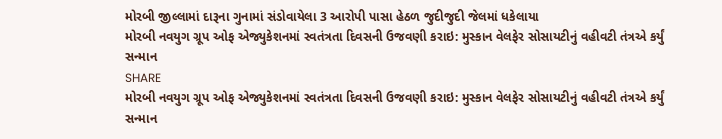મોરબી જીલ્લામાં દારૂના ગુનામાં સંડોવાયેલા 3 આરોપી પાસા હેઠળ જુદીજુદી જેલમાં ધકેલાયા
મોરબી નવયુગ ગ્રૂપ ઓફ એજ્યુકેશનમાં સ્વતંત્રતા દિવસની ઉજવણી કરાઇ: મુસ્કાન વેલફેર સોસાયટીનું વહીવટી તંત્રએ કર્યું સન્માન
SHARE
મોરબી નવયુગ ગ્રૂપ ઓફ એજ્યુકેશનમાં સ્વતંત્રતા દિવસની ઉજવણી કરાઇ: મુસ્કાન વેલફેર સોસાયટીનું વહીવટી તંત્રએ કર્યું સન્માન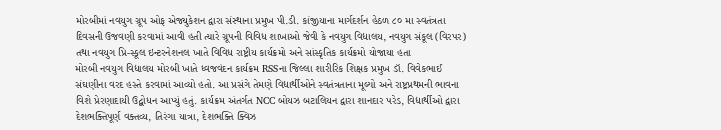મોરબીમાં નવયુગ ગ્રૂપ ઓફ એજ્યુકેશન દ્વારા સંસ્થાના પ્રમુખ પી.ડી. કાંજીયાના માર્ગદર્શન હેઠળ ૮૦ મા સ્વતંત્રતા દિવસની ઉજવણી કરવામાં આવી હતી ત્યારે ગ્રૂપની વિવિધ શાખાઓ જેવી કે નવયુગ વિદ્યાલય, નવયુગ સંકૂલ (વિરપર) તથા નવયુગ પ્રિ-સ્કૂલ ઇન્ટરનેશનલ ખાતે વિવિધ રાષ્ટ્રીય કાર્યક્રમો અને સાંસ્કૃતિક કાર્યક્રમો યોજાયા હતા
મોરબી નવયુગ વિદ્યાલય મોરબી ખાતે ધ્વજવંદન કાર્યક્રમ RSSના જિલ્લા શારીરિક શિક્ષક પ્રમુખ ડૉ. વિવેકભાઈ સંઘણીના વરદ હસ્તે કરવામાં આવ્યો હતો. આ પ્રસંગે તેમણે વિદ્યાર્થીઓને સ્વતંત્રતાના મૂલ્યો અને રાષ્ટ્રપ્રથમની ભાવના વિશે પ્રેરણાદાયી ઉદ્બોધન આપ્યું હતું. કાર્યક્રમ અંતર્ગત NCC બોયઝ બટાલિયન દ્વારા શાનદાર પરેડ, વિદ્યાર્થીઓ દ્વારા દેશભક્તિપૂર્ણ વક્તવ્ય, તિરંગા યાત્રા, દેશભક્તિ ક્વિઝ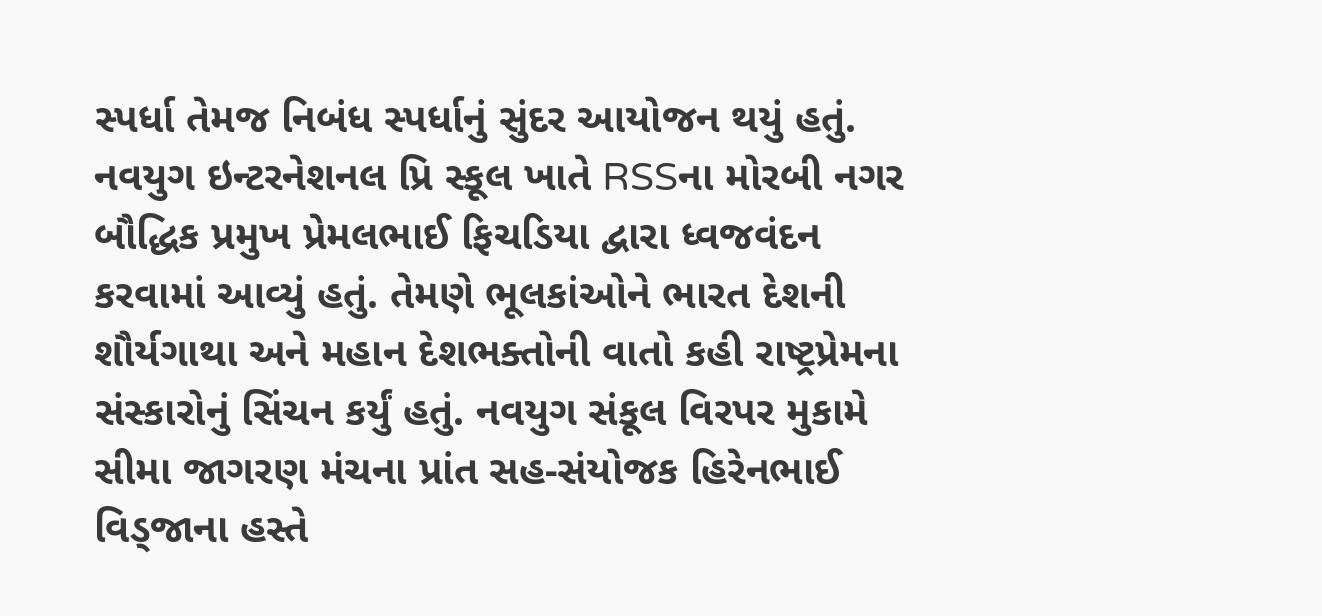સ્પર્ધા તેમજ નિબંધ સ્પર્ધાનું સુંદર આયોજન થયું હતું. નવયુગ ઇન્ટરનેશનલ પ્રિ સ્કૂલ ખાતે RSSના મોરબી નગર બૌદ્ધિક પ્રમુખ પ્રેમલભાઈ ફિચડિયા દ્વારા ધ્વજવંદન કરવામાં આવ્યું હતું. તેમણે ભૂલકાંઓને ભારત દેશની શૌર્યગાથા અને મહાન દેશભક્તોની વાતો કહી રાષ્ટ્રપ્રેમના સંસ્કારોનું સિંચન કર્યું હતું. નવયુગ સંકૂલ વિરપર મુકામે સીમા જાગરણ મંચના પ્રાંત સહ-સંયોજક હિરેનભાઈ વિડ્જાના હસ્તે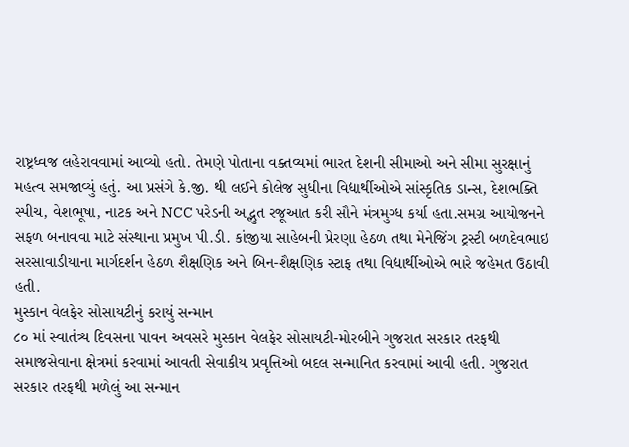રાષ્ટ્રધ્વજ લહેરાવવામાં આવ્યો હતો. તેમણે પોતાના વક્તવ્યમાં ભારત દેશની સીમાઓ અને સીમા સુરક્ષાનું મહત્વ સમજાવ્યું હતું. આ પ્રસંગે કે.જી. થી લઈને કોલેજ સુધીના વિદ્યાર્થીઓએ સાંસ્કૃતિક ડાન્સ, દેશભક્તિ સ્પીચ, વેશભૂષા, નાટક અને NCC પરેડની અદ્ભુત રજૂઆત કરી સૌને મંત્રમુગ્ધ કર્યા હતા.સમગ્ર આયોજનને સફળ બનાવવા માટે સંસ્થાના પ્રમુખ પી.ડી. કાંજીયા સાહેબની પ્રેરણા હેઠળ તથા મેનેજિંગ ટ્રસ્ટી બળદેવભાઇ સરસાવાડીયાના માર્ગદર્શન હેઠળ શૈક્ષણિક અને બિન-શૈક્ષણિક સ્ટાફ તથા વિદ્યાર્થીઓએ ભારે જહેમત ઉઠાવી હતી.
મુસ્કાન વેલફેર સોસાયટીનું કરાયું સન્માન
૮૦ માં સ્વાતંત્ર્ય દિવસના પાવન અવસરે મુસ્કાન વેલફેર સોસાયટી-મોરબીને ગુજરાત સરકાર તરફથી સમાજસેવાના ક્ષેત્રમાં કરવામાં આવતી સેવાકીય પ્રવૃત્તિઓ બદલ સન્માનિત કરવામાં આવી હતી. ગુજરાત સરકાર તરફથી મળેલું આ સન્માન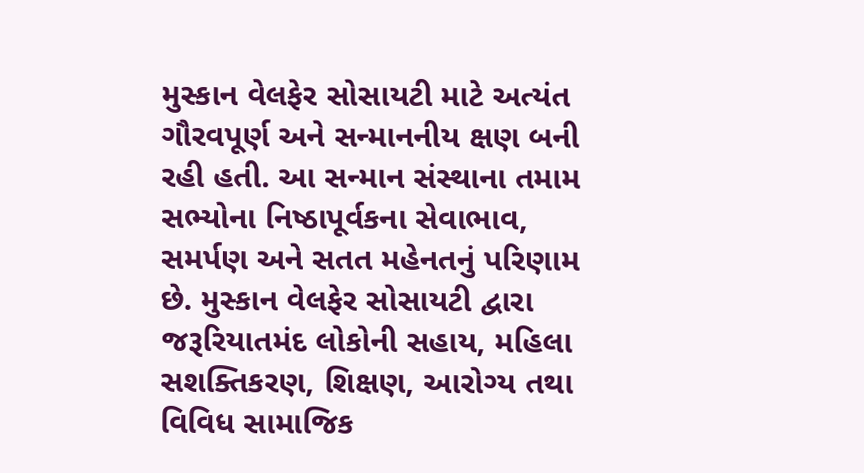મુસ્કાન વેલફેર સોસાયટી માટે અત્યંત ગૌરવપૂર્ણ અને સન્માનનીય ક્ષણ બની રહી હતી. આ સન્માન સંસ્થાના તમામ સભ્યોના નિષ્ઠાપૂર્વકના સેવાભાવ, સમર્પણ અને સતત મહેનતનું પરિણામ છે. મુસ્કાન વેલફેર સોસાયટી દ્વારા જરૂરિયાતમંદ લોકોની સહાય, મહિલા સશક્તિકરણ, શિક્ષણ, આરોગ્ય તથા વિવિધ સામાજિક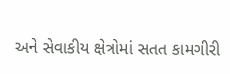અને સેવાકીય ક્ષેત્રોમાં સતત કામગીરી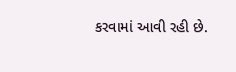કરવામાં આવી રહી છે.